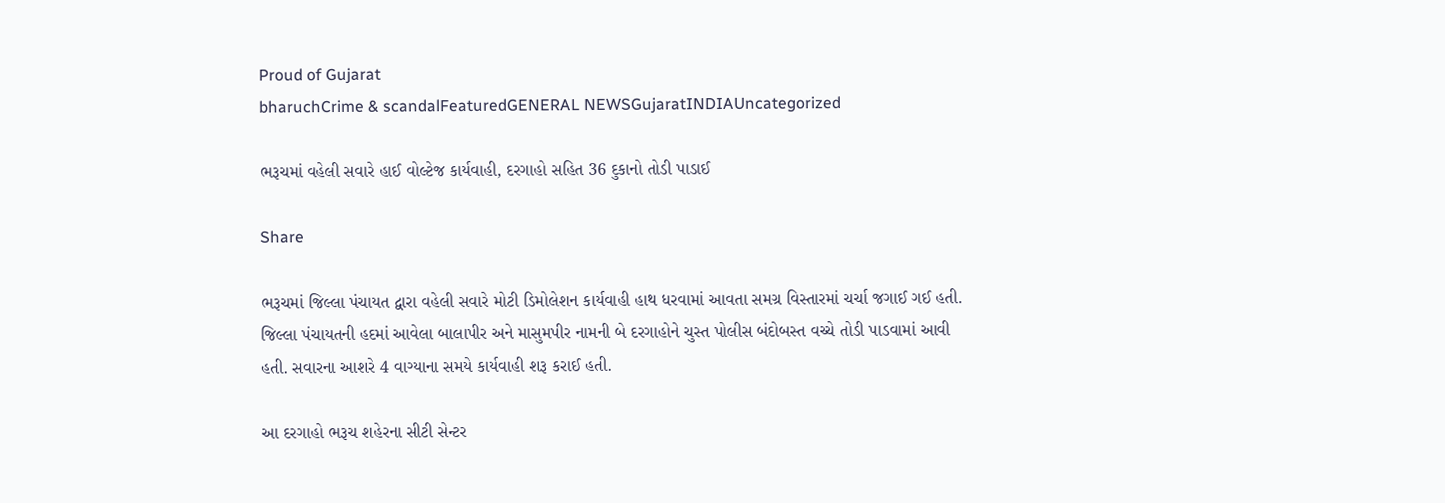Proud of Gujarat
bharuchCrime & scandalFeaturedGENERAL NEWSGujaratINDIAUncategorized

ભરૂચમાં વહેલી સવારે હાઈ વોલ્ટેજ કાર્યવાહી, દરગાહો સહિત 36 દુકાનો તોડી પાડાઈ

Share

ભરૂચમાં જિલ્લા પંચાયત દ્વારા વહેલી સવારે મોટી ડિમોલેશન કાર્યવાહી હાથ ધરવામાં આવતા સમગ્ર વિસ્તારમાં ચર્ચા જગાઈ ગઈ હતી. જિલ્લા પંચાયતની હદમાં આવેલા બાલાપીર અને માસુમપીર નામની બે દરગાહોને ચુસ્ત પોલીસ બંદોબસ્ત વચ્ચે તોડી પાડવામાં આવી હતી. સવારના આશરે 4 વાગ્યાના સમયે કાર્યવાહી શરૂ કરાઈ હતી.

આ દરગાહો ભરૂચ શહેરના સીટી સેન્ટર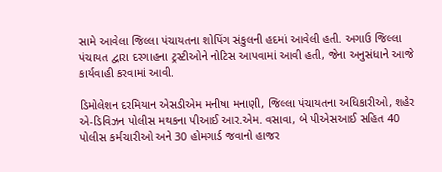સામે આવેલા જિલ્લા પંચાયતના શોપિંગ સંકુલની હદમાં આવેલી હતી. અગાઉ જિલ્લા પંચાયત દ્વારા દરગાહના ટ્રસ્ટીઓને નોટિસ આપવામાં આવી હતી, જેના અનુસંધાને આજે કાર્યવાહી કરવામાં આવી.

ડિમોલેશન દરમિયાન એસડીએમ મનીષા મનાણી, જિલ્લા પંચાયતના અધિકારીઓ, શહેર એ-ડિવિઝન પોલીસ મથકના પીઆઈ આર.એમ. વસાવા, બે પીએસઆઈ સહિત 40 પોલીસ કર્મચારીઓ અને 30 હોમગાર્ડ જવાનો હાજર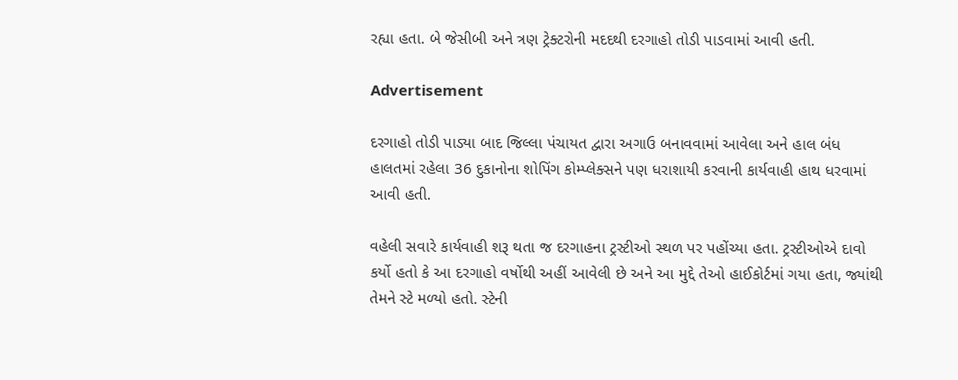રહ્યા હતા. બે જેસીબી અને ત્રણ ટ્રેક્ટરોની મદદથી દરગાહો તોડી પાડવામાં આવી હતી.

Advertisement

દરગાહો તોડી પાડ્યા બાદ જિલ્લા પંચાયત દ્વારા અગાઉ બનાવવામાં આવેલા અને હાલ બંધ હાલતમાં રહેલા 36 દુકાનોના શોપિંગ કોમ્પ્લેક્સને પણ ધરાશાયી કરવાની કાર્યવાહી હાથ ધરવામાં આવી હતી.

વહેલી સવારે કાર્યવાહી શરૂ થતા જ દરગાહના ટ્રસ્ટીઓ સ્થળ પર પહોંચ્યા હતા. ટ્રસ્ટીઓએ દાવો કર્યો હતો કે આ દરગાહો વર્ષોથી અહીં આવેલી છે અને આ મુદ્દે તેઓ હાઈકોર્ટમાં ગયા હતા, જ્યાંથી તેમને સ્ટે મળ્યો હતો. સ્ટેની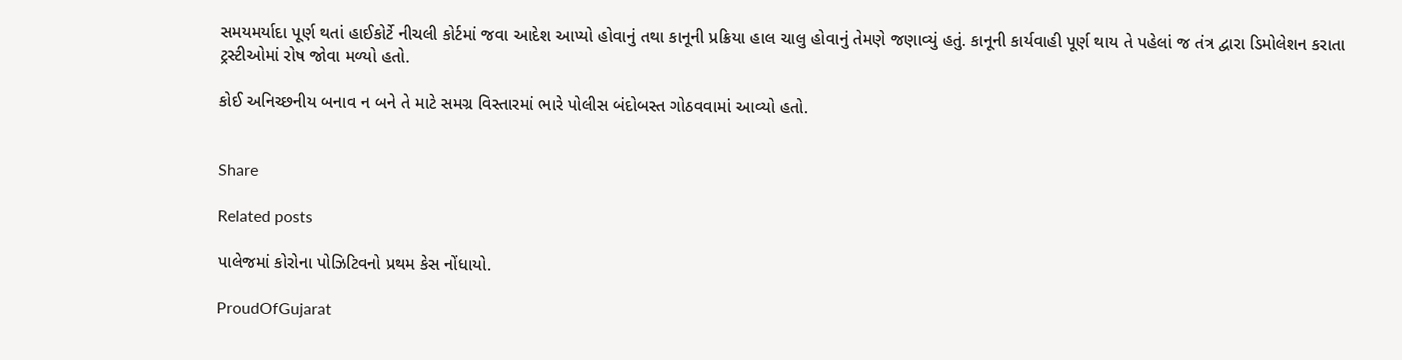સમયમર્યાદા પૂર્ણ થતાં હાઈકોર્ટે નીચલી કોર્ટમાં જવા આદેશ આપ્યો હોવાનું તથા કાનૂની પ્રક્રિયા હાલ ચાલુ હોવાનું તેમણે જણાવ્યું હતું. કાનૂની કાર્યવાહી પૂર્ણ થાય તે પહેલાં જ તંત્ર દ્વારા ડિમોલેશન કરાતા ટ્રસ્ટીઓમાં રોષ જોવા મળ્યો હતો.

કોઈ અનિચ્છનીય બનાવ ન બને તે માટે સમગ્ર વિસ્તારમાં ભારે પોલીસ બંદોબસ્ત ગોઠવવામાં આવ્યો હતો.


Share

Related posts

પાલેજમાં કોરોના પોઝિટિવનો પ્રથમ કેસ નોંધાયો.

ProudOfGujarat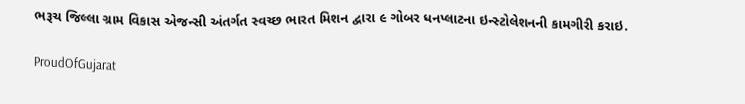ભરૂચ જિલ્લા ગ્રામ વિકાસ એજન્સી અંતર્ગત સ્વચ્છ ભારત મિશન દ્વારા ૯ ગોબર ધનપ્લાટના ઇન્સ્ટોલેશનની કામગીરી કરાઇ.

ProudOfGujarat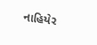નાહિયેર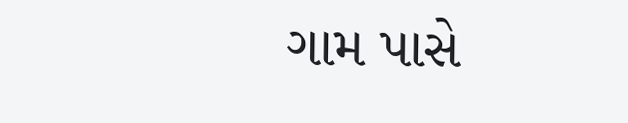ગામ પાસે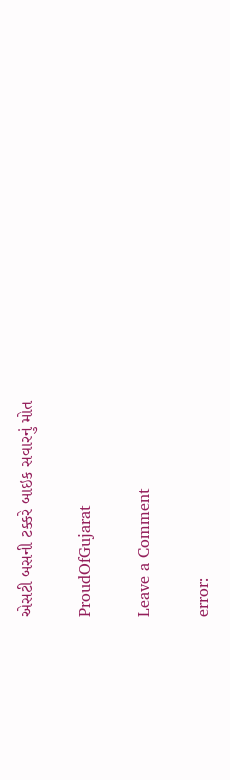એસટી બસની ટક્કરે બાઇક સવારનું મોત

ProudOfGujarat

Leave a Comment

error: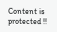Content is protected !!